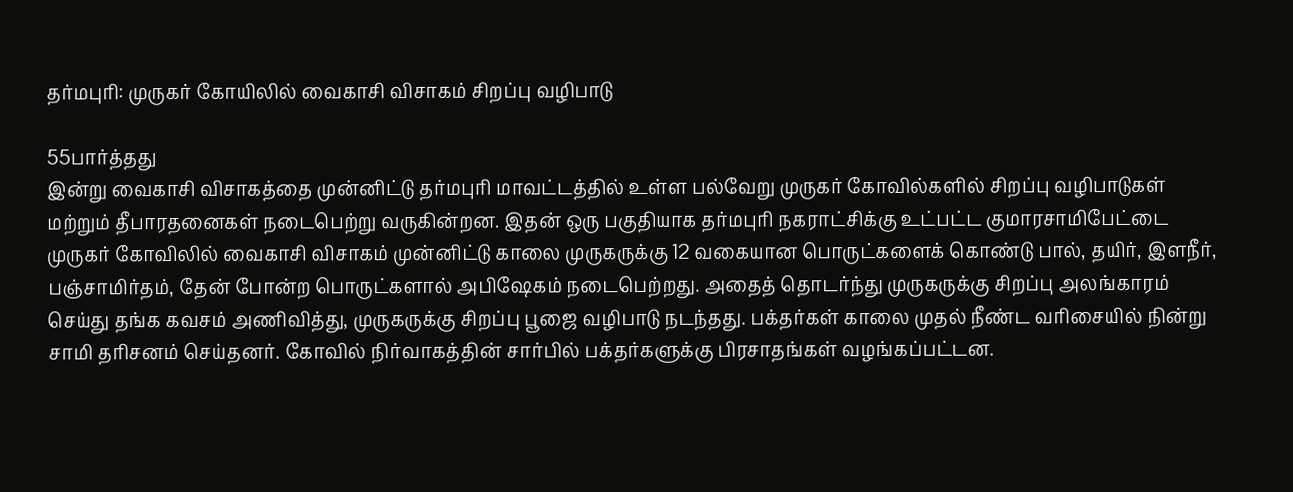தர்மபுரி: முருகர் கோயிலில் வைகாசி விசாகம் சிறப்பு வழிபாடு

55பார்த்தது
இன்று வைகாசி விசாகத்தை முன்னிட்டு தர்மபுரி மாவட்டத்தில் உள்ள பல்வேறு முருகர் கோவில்களில் சிறப்பு வழிபாடுகள் மற்றும் தீபாரதனைகள் நடைபெற்று வருகின்றன. இதன் ஒரு பகுதியாக தர்மபுரி நகராட்சிக்கு உட்பட்ட குமாரசாமிபேட்டை முருகர் கோவிலில் வைகாசி விசாகம் முன்னிட்டு காலை முருகருக்கு 12 வகையான பொருட்களைக் கொண்டு பால், தயிர், இளநீர், பஞ்சாமிர்தம், தேன் போன்ற பொருட்களால் அபிஷேகம் நடைபெற்றது. அதைத் தொடர்ந்து முருகருக்கு சிறப்பு அலங்காரம் செய்து தங்க கவசம் அணிவித்து, முருகருக்கு சிறப்பு பூஜை வழிபாடு நடந்தது. பக்தர்கள் காலை முதல் நீண்ட வரிசையில் நின்று சாமி தரிசனம் செய்தனர். கோவில் நிர்வாகத்தின் சார்பில் பக்தர்களுக்கு பிரசாதங்கள் வழங்கப்பட்டன.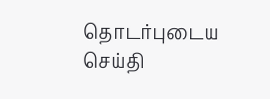தொடர்புடைய செய்தி